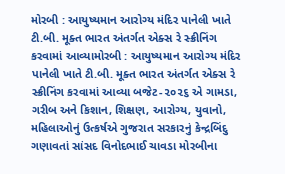મોરબી : આયુષ્યમાન આરોગ્ય મંદિર પાનેલી ખાતે ટી.બી. મૂક્ત ભારત અંતર્ગત એક્સ રે સ્ક્રીનિંગ કરવામાં આવ્યામોરબી : આયુષ્યમાન આરોગ્ય મંદિર પાનેલી ખાતે ટી.બી. મૂક્ત ભારત અંતર્ગત એક્સ રે સ્ક્રીનિંગ કરવામાં આવ્યા બજેટ-૨૦૨૬ એ ગામડા, ગરીબ અને કિશાન, શિક્ષણ, આરોગ્ય, યુવાનો, મહિલાઓનું ઉત્કર્ષએ ગુજરાત સરકારનું કેન્દ્રબિંદુ ગણાવતાં સાંસદ વિનોદભાઈ ચાવડા મોરબીના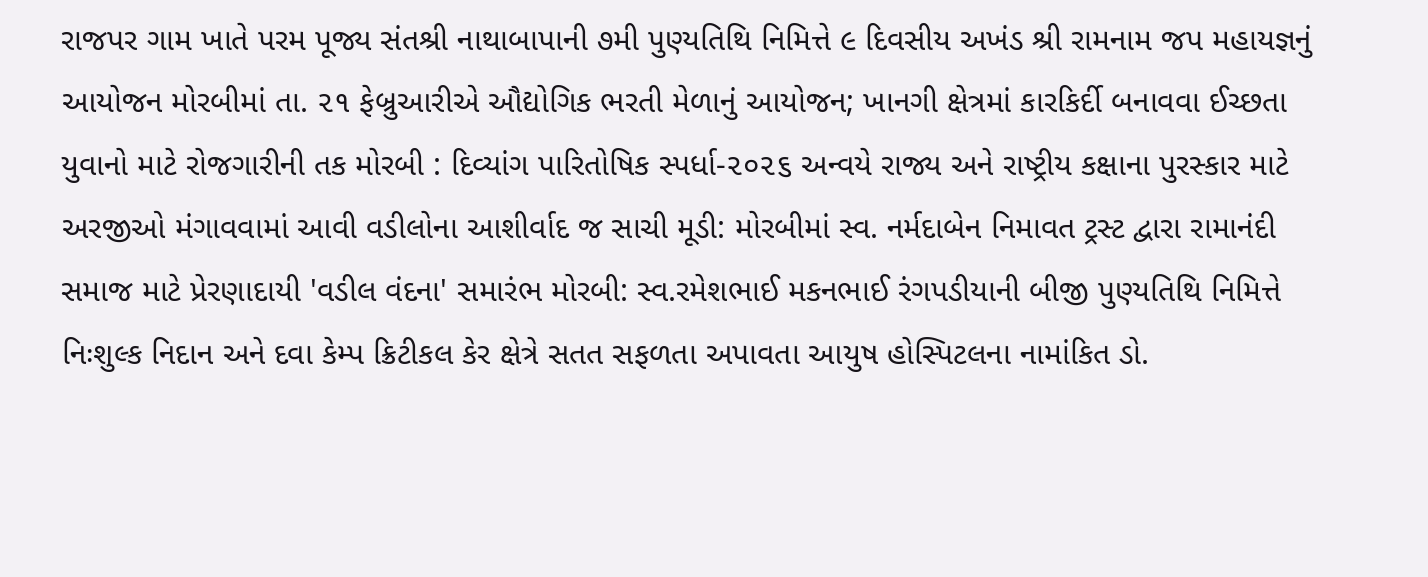રાજપર ગામ ખાતે પરમ પૂજ્ય સંતશ્રી નાથાબાપાની ૭મી પુણ્યતિથિ નિમિત્તે ૯ દિવસીય અખંડ શ્રી રામનામ જપ મહાયજ્ઞનું આયોજન મોરબીમાં તા. ૨૧ ફેબ્રુઆરીએ ઔદ્યોગિક ભરતી મેળાનું આયોજન; ખાનગી ક્ષેત્રમાં કારકિર્દી બનાવવા ઈચ્છતા યુવાનો માટે રોજગારીની તક મોરબી : દિવ્યાંગ પારિતોષિક સ્પર્ધા-૨૦૨૬ અન્વયે રાજ્ય અને રાષ્ટ્રીય કક્ષાના પુરસ્કાર માટે અરજીઓ મંગાવવામાં આવી વડીલોના આશીર્વાદ જ સાચી મૂડી: મોરબીમાં સ્વ. નર્મદાબેન નિમાવત ટ્રસ્ટ દ્વારા રામાનંદી સમાજ માટે પ્રેરણાદાયી 'વડીલ વંદના' સમારંભ મોરબી: સ્વ.રમેશભાઈ મકનભાઈ રંગપડીયાની બીજી પુણ્યતિથિ નિમિત્તે નિઃશુલ્ક નિદાન અને દવા કેમ્પ ક્રિટીકલ કેર ક્ષેત્રે સતત સફળતા અપાવતા આયુષ હોસ્પિટલના નામાંકિત ડો.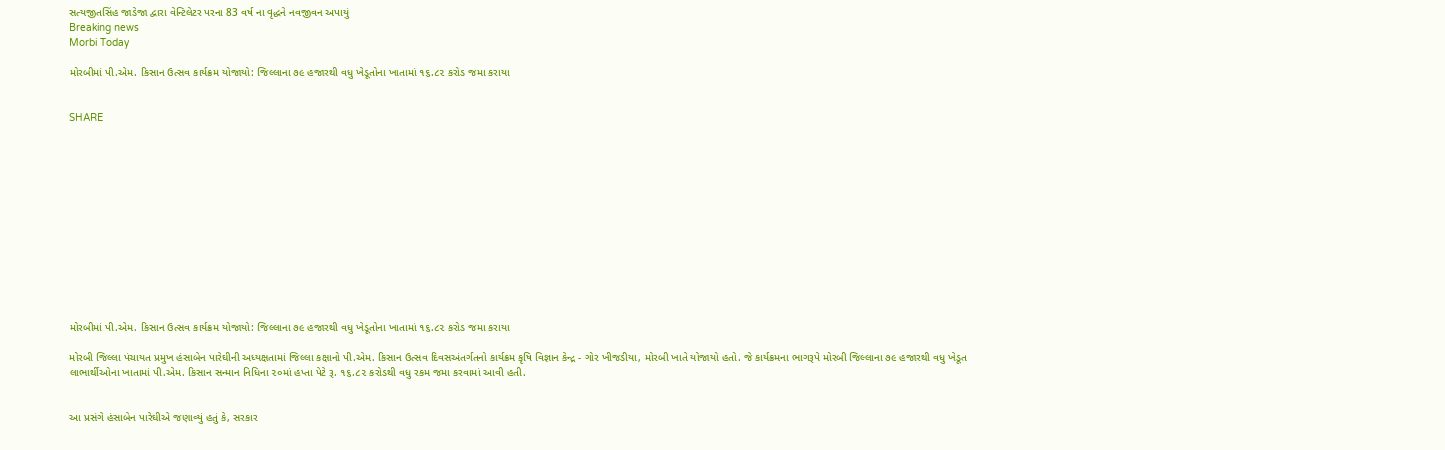સત્યજીતસિંહ જાડેજા દ્વારા વેન્ટિલેટર પરના 83 વર્ષ ના વૃદ્ધને નવજીવન અપાયું
Breaking news
Morbi Today

મોરબીમાં પી.એમ. કિસાન ઉત્સવ કાર્યક્રમ યોજાયો: જિલ્લાના ૭૯ હજારથી વધુ ખેડૂતોના ખાતામાં ૧૬.૮૨ કરોડ જમા કરાયા


SHARE













મોરબીમાં પી.એમ. કિસાન ઉત્સવ કાર્યક્રમ યોજાયો: જિલ્લાના ૭૯ હજારથી વધુ ખેડૂતોના ખાતામાં ૧૬.૮૨ કરોડ જમા કરાયા

મોરબી જિલ્લા પંચાયત પ્રમુખ હંસાબેન પારેઘીની અધ્યક્ષતામાં જિલ્લા કક્ષાનો પી.એમ. કિસાન ઉત્સવ દિવસઅંતર્ગતનો કાર્યક્રમ કૃષિ વિજ્ઞાન કેન્દ્ર - ગોર ખીજડીયા, મોરબી ખાતે યોજાયો હતો. જે કાર્યક્રમના ભાગરૂપે મોરબી જિલ્લાના ૭૯ હજારથી વધુ ખેડૂત લાભાર્થીઓના ખાતામાં પી.એમ. કિસાન સન્માન નિધિના ૨૦માં હપ્તા પેટે રૂ. ૧૬.૮૨ કરોડથી વધુ રકમ જમા કરવામાં આવી હતી.


આ પ્રસંગે હંસાબેન પારેઘીએ જણાવ્યું હતું કે, સરકાર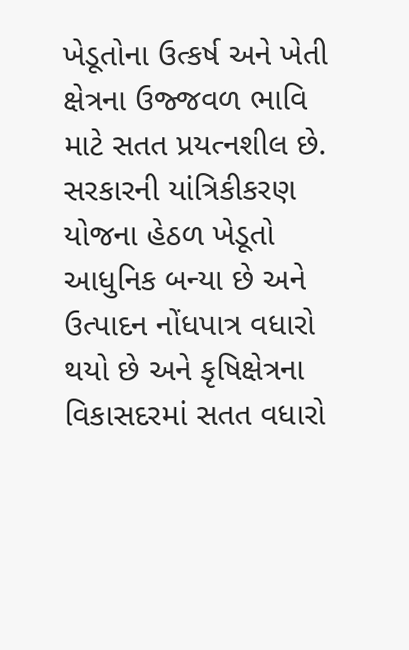ખેડૂતોના ઉત્કર્ષ અને ખેતી ક્ષેત્રના ઉજ્જવળ ભાવિ માટે સતત પ્રયત્નશીલ છે. સરકારની યાંત્રિકીકરણ યોજના હેઠળ ખેડૂતો આધુનિક બન્યા છે અને ઉત્પાદન નોંધપાત્ર વધારો થયો છે અને કૃષિક્ષેત્રના વિકાસદરમાં સતત વધારો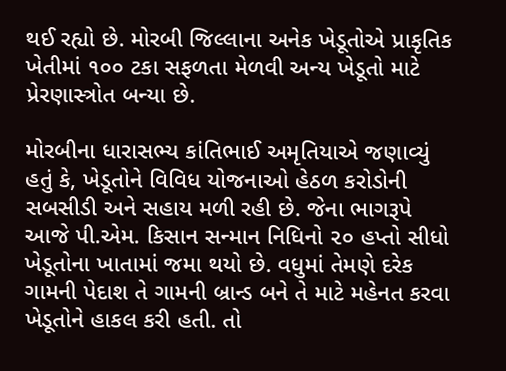થઈ રહ્યો છે. મોરબી જિલ્લાના અનેક ખેડૂતોએ પ્રાકૃતિક ખેતીમાં ૧૦૦ ટકા સફળતા મેળવી અન્ય ખેડૂતો માટે પ્રેરણાસ્ત્રોત બન્યા છે.

મોરબીના ધારાસભ્ય કાંતિભાઈ અમૃતિયાએ જણાવ્યું હતું કે, ખેડૂતોને વિવિધ યોજનાઓ હેઠળ કરોડોની સબસીડી અને સહાય મળી રહી છે. જેના ભાગરૂપે આજે પી.એમ. કિસાન સન્માન નિધિનો ૨૦ હપ્તો સીધો ખેડૂતોના ખાતામાં જમા થયો છે. વધુમાં તેમણે દરેક ગામની પેદાશ તે ગામની બ્રાન્ડ બને તે માટે મહેનત કરવા ખેડૂતોને હાકલ કરી હતી. તો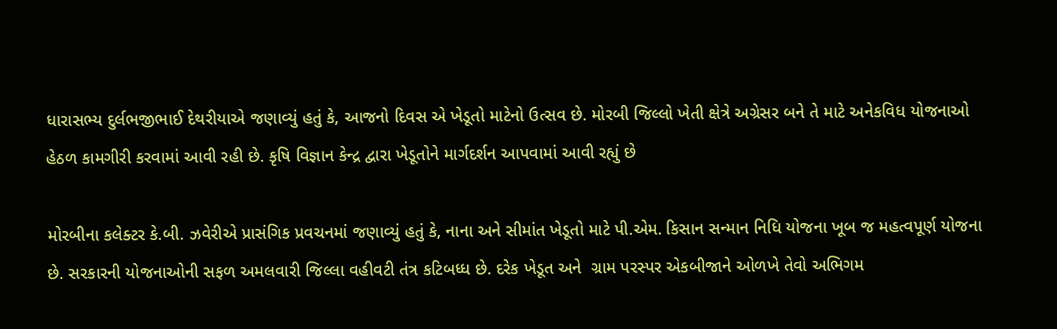ધારાસભ્ય દુર્લભજીભાઈ દેથરીયાએ જણાવ્યું હતું કે, આજનો દિવસ એ ખેડૂતો માટેનો ઉત્સવ છે. મોરબી જિલ્લો ખેતી ક્ષેત્રે અગ્રેસર બને તે માટે અનેકવિધ યોજનાઓ હેઠળ કામગીરી કરવામાં આવી રહી છે. કૃષિ વિજ્ઞાન કેન્દ્ર દ્વારા ખેડૂતોને માર્ગદર્શન આપવામાં આવી રહ્યું છે

મોરબીના કલેક્ટર કે.બી. ઝવેરીએ પ્રાસંગિક પ્રવચનમાં જણાવ્યું હતું કે, નાના અને સીમાંત ખેડૂતો માટે પી.એમ. કિસાન સન્માન નિધિ યોજના ખૂબ જ મહત્વપૂર્ણ યોજના છે. સરકારની યોજનાઓની સફળ અમલવારી જિલ્લા વહીવટી તંત્ર કટિબધ્ધ છે. દરેક ખેડૂત અને  ગ્રામ પરસ્પર એકબીજાને ઓળખે તેવો અભિગમ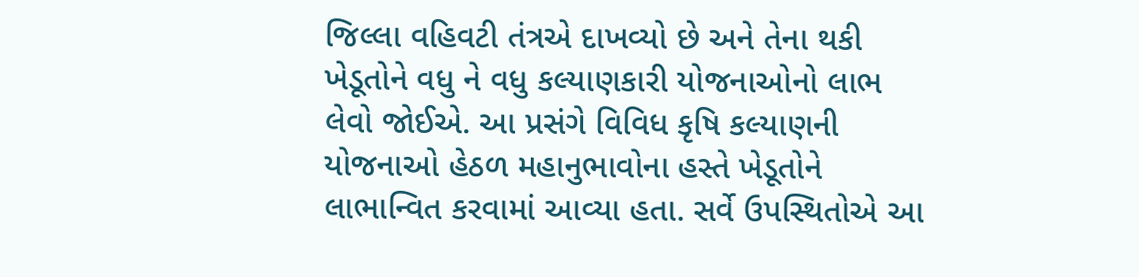જિલ્લા વહિવટી તંત્રએ દાખવ્યો છે અને તેના થકી ખેડૂતોને વધુ ને વધુ કલ્યાણકારી યોજનાઓનો લાભ લેવો જોઈએ. આ પ્રસંગે વિવિધ કૃષિ કલ્યાણની યોજનાઓ હેઠળ મહાનુભાવોના હસ્તે ખેડૂતોને લાભાન્વિત કરવામાં આવ્યા હતા. સર્વે ઉપસ્થિતોએ આ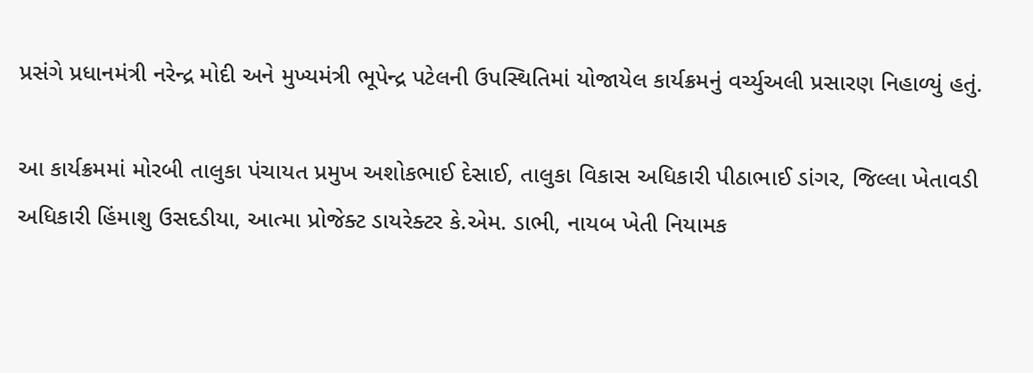પ્રસંગે પ્રધાનમંત્રી નરેન્દ્ર મોદી અને મુખ્યમંત્રી ભૂપેન્દ્ર પટેલની ઉપસ્થિતિમાં યોજાયેલ કાર્યક્રમનું વર્ચ્યુઅલી પ્રસારણ નિહાળ્યું હતું.

આ કાર્યક્રમમાં મોરબી તાલુકા પંચાયત પ્રમુખ અશોકભાઈ દેસાઈ, તાલુકા વિકાસ અધિકારી પીઠાભાઈ ડાંગર, જિલ્લા ખેતાવડી અધિકારી હિંમાશુ ઉસદડીયા, આત્મા પ્રોજેક્ટ ડાયરેક્ટર કે.એમ. ડાભી, નાયબ ખેતી નિયામક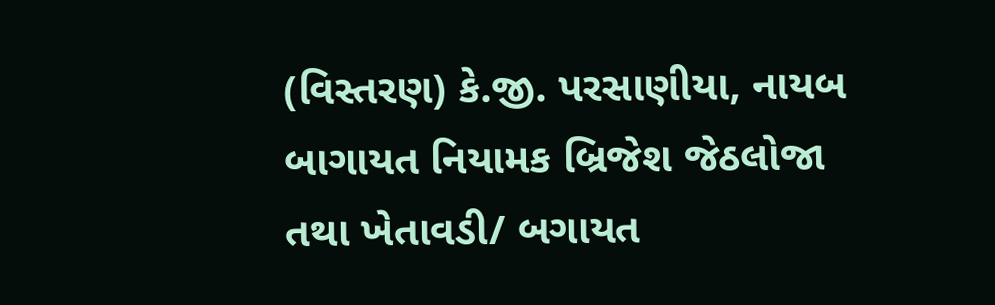(વિસ્તરણ) કે.જી. પરસાણીયા, નાયબ બાગાયત નિયામક બ્રિજેશ જેઠલોજા તથા ખેતાવડી/ બગાયત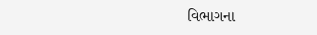વિભાગના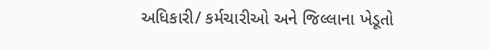અધિકારી/ કર્મચારીઓ અને જિલ્લાના ખેડૂતો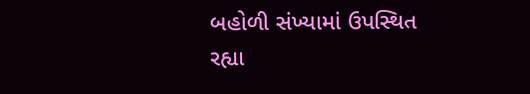બહોળી સંખ્યામાં ઉપસ્થિત રહ્યા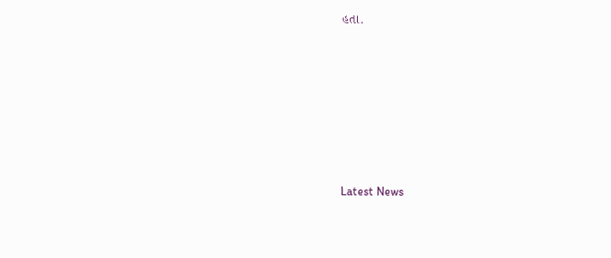હતા.








Latest News